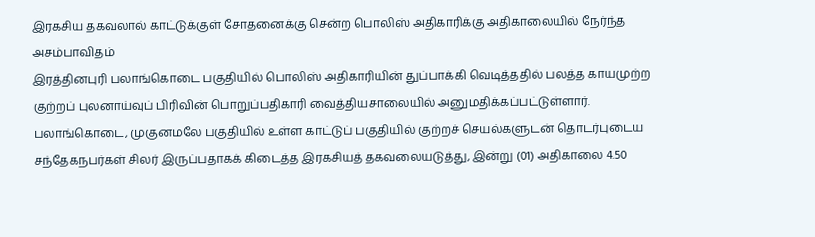இரகசிய தகவலால் காட்டுக்குள் சோதனைக்கு சென்ற பொலிஸ் அதிகாரிக்கு அதிகாலையில் நேர்ந்த அசம்பாவிதம்
இரத்தினபுரி பலாங்கொடை பகுதியில் பொலிஸ் அதிகாரியின் துப்பாக்கி வெடித்ததில் பலத்த காயமுற்ற குற்றப் புலனாய்வுப் பிரிவின் பொறுப்பதிகாரி வைத்தியசாலையில் அனுமதிக்கப்பட்டுள்ளார்.
பலாங்கொடை, முகுனமலே பகுதியில் உள்ள காட்டுப் பகுதியில் குற்றச் செயல்களுடன் தொடர்புடைய சந்தேகநபர்கள் சிலர் இருப்பதாகக் கிடைத்த இரகசியத் தகவலையடுத்து, இன்று (01) அதிகாலை 4.50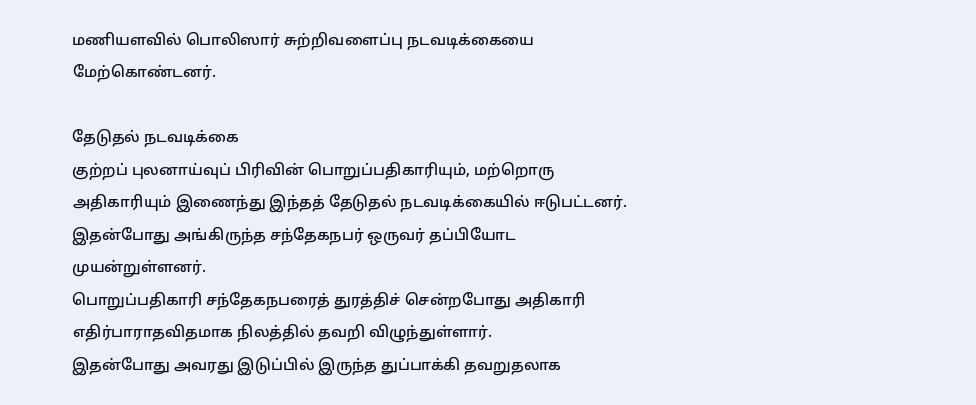மணியளவில் பொலிஸார் சுற்றிவளைப்பு நடவடிக்கையை மேற்கொண்டனர்.

தேடுதல் நடவடிக்கை
குற்றப் புலனாய்வுப் பிரிவின் பொறுப்பதிகாரியும், மற்றொரு அதிகாரியும் இணைந்து இந்தத் தேடுதல் நடவடிக்கையில் ஈடுபட்டனர். இதன்போது அங்கிருந்த சந்தேகநபர் ஒருவர் தப்பியோட முயன்றுள்ளனர்.
பொறுப்பதிகாரி சந்தேகநபரைத் துரத்திச் சென்றபோது அதிகாரி எதிர்பாராதவிதமாக நிலத்தில் தவறி விழுந்துள்ளார்.
இதன்போது அவரது இடுப்பில் இருந்த துப்பாக்கி தவறுதலாக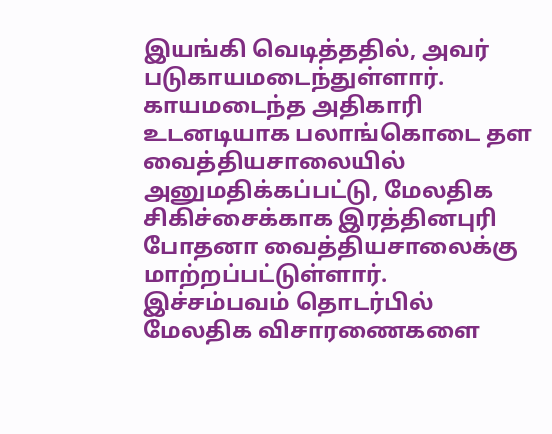இயங்கி வெடித்ததில், அவர் படுகாயமடைந்துள்ளார். காயமடைந்த அதிகாரி உடனடியாக பலாங்கொடை தள வைத்தியசாலையில் அனுமதிக்கப்பட்டு, மேலதிக சிகிச்சைக்காக இரத்தினபுரி போதனா வைத்தியசாலைக்கு மாற்றப்பட்டுள்ளார்.
இச்சம்பவம் தொடர்பில் மேலதிக விசாரணைகளை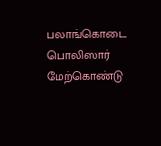பலாங்கொடை பொலிஸார் மேற்கொண்டு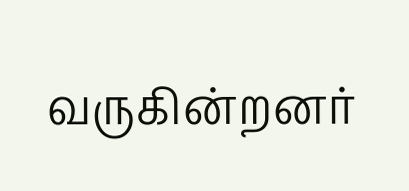வருகின்றனர்